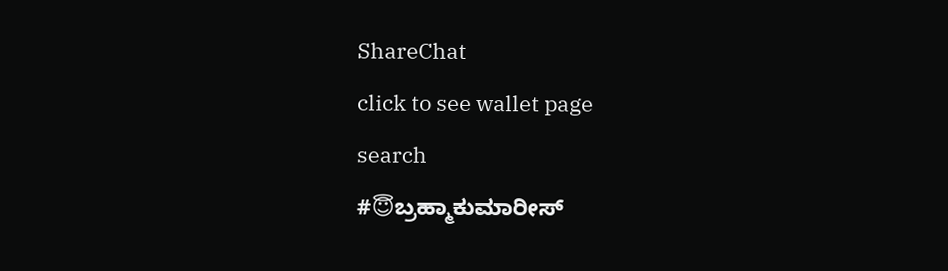ShareChat
click to see wallet page
search
#😇ಬ್ರಹ್ಮಾಕುಮಾರೀಸ್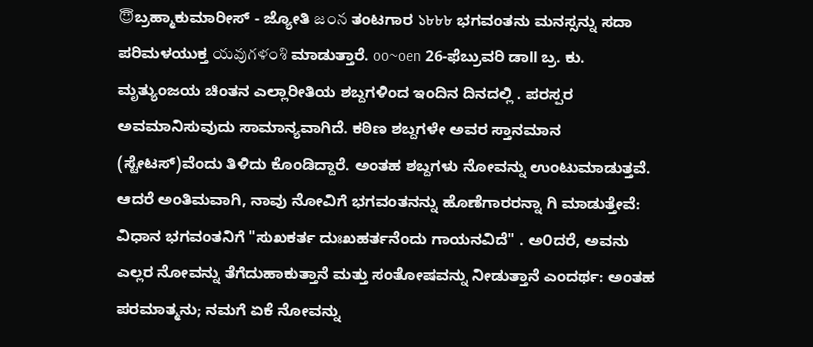😇ಬ್ರಹ್ಮಾಕುಮಾರೀಸ್ - ಜ್ಯೋತಿ జంన ತಂಟಗಾರ ১৮৮৮ ಭಗವಂತನು ಮನಸ್ಸನ್ನು ಸದಾ ಪರಿಮಳಯುಕ್ತ యవుగళంశి ಮಾಡುತ್ತಾರೆ. oo~oen 26-ಫೆಬ್ರುವರಿ ಡಾll ಬ್ರ. ಕು. ಮೃತ್ಯುಂಜಯ ಚಿಂತನ ಎಲ್ಲಾರೀತಿಯ ಶಬ್ದಗಳಿಂದ ಇಂದಿನ ದಿನದಲ್ಲಿ . ಪರಸ್ಪರ ಅವಮಾನಿಸುವುದು ಸಾಮಾನ್ಯವಾಗಿದೆ. ಕಠಿಣ ಶಬ್ದಗಳೇ ಅವರ ಸ್ತಾನಮಾನ (ಸ್ಟೇಟಸ್)ವೆಂದು ತಿಳಿದು ಕೊಂಡಿದ್ದಾರೆ. ಅಂತಹ ಶಬ್ದಗಳು ನೋವನ್ನು ಉಂಟುಮಾಡುತ್ತವೆ. ಆದರೆ ಅಂತಿಮವಾಗಿ, ನಾವು ನೋವಿಗೆ ಭಗವಂತನನ್ನು ಹೊಣೆಗಾರರನ್ನಾ ಗಿ ಮಾಡುತ್ತೇವೆ: ವಿಧಾನ ಭಗವಂತನಿಗೆ "ಸುಖಕರ್ತ ದುಃಖಹರ್ತನೆಂದು ಗಾಯನವಿದೆ" . ಅ೦ದರೆ, ಅವನು ಎಲ್ಲರ ನೋವನ್ನು ತೆಗೆದುಹಾಕುತ್ತಾನೆ ಮತ್ತು ಸಂತೋಷವನ್ನು ನೀಡುತ್ತಾನೆ ಎಂದರ್ಥ: ಅಂತಹ ಪರಮಾತ್ಮನು; ನಮಗೆ ಏಕೆ ನೋವನ್ನು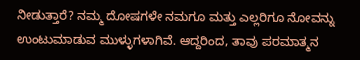ನೀಡುತ್ತಾರೆ? ನಮ್ಮ ದೋಷಗಳೇ ನಮಗೂ ಮತ್ತು ಎಲ್ಲರಿಗೂ ನೋವನ್ನು ಉಂಟುಮಾಡುವ ಮುಳ್ಳುಗಳಾಗಿವೆ. ಆದ್ದರಿಂದ, ತಾವು ಪರಮಾತ್ಮನ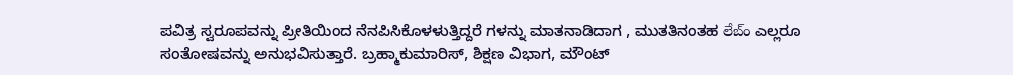ಪವಿತ್ರ ಸ್ವರೂಪವನ್ನು ಪ್ರೀತಿಯಿಂದ ನೆನಪಿಸಿಕೊಳಳುತ್ತಿದ್ದರೆ ಗಳನ್ನು ಮಾತನಾಡಿದಾಗ , ಮುತತಿನಂತಹ లేబ్ం ಎಲ್ಲರೂ ಸಂತೋಷವನ್ನು ಅನುಭವಿಸುತ್ತಾರೆ. ಬ್ರಹ್ಮಾಕುಮಾರಿಸ್, ಶಿಕ್ಷಣ ವಿಭಾಗ, ಮೌಂಟ್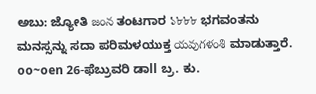ಅಬು: ಜ್ಯೋತಿ జంన ತಂಟಗಾರ ১৮৮৮ ಭಗವಂತನು ಮನಸ್ಸನ್ನು ಸದಾ ಪರಿಮಳಯುಕ್ತ యవుగళంశి ಮಾಡುತ್ತಾರೆ. oo~oen 26-ಫೆಬ್ರುವರಿ ಡಾll ಬ್ರ. ಕು.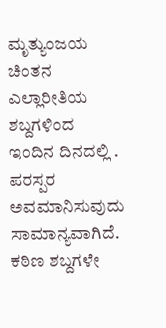ಮೃತ್ಯುಂಜಯ ಚಿಂತನ ಎಲ್ಲಾರೀತಿಯ ಶಬ್ದಗಳಿಂದ ಇಂದಿನ ದಿನದಲ್ಲಿ . ಪರಸ್ಪರ ಅವಮಾನಿಸುವುದು ಸಾಮಾನ್ಯವಾಗಿದೆ. ಕಠಿಣ ಶಬ್ದಗಳೇ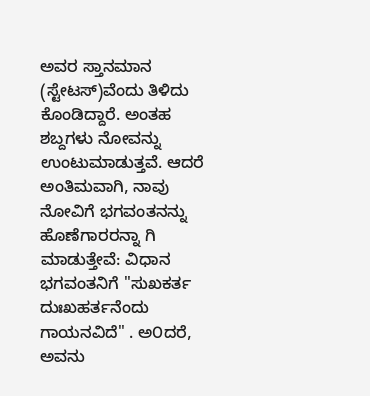ಅವರ ಸ್ತಾನಮಾನ (ಸ್ಟೇಟಸ್)ವೆಂದು ತಿಳಿದು ಕೊಂಡಿದ್ದಾರೆ. ಅಂತಹ ಶಬ್ದಗಳು ನೋವನ್ನು ಉಂಟುಮಾಡುತ್ತವೆ. ಆದರೆ ಅಂತಿಮವಾಗಿ, ನಾವು ನೋವಿಗೆ ಭಗವಂತನನ್ನು ಹೊಣೆಗಾರರನ್ನಾ ಗಿ ಮಾಡುತ್ತೇವೆ: ವಿಧಾನ ಭಗವಂತನಿಗೆ "ಸುಖಕರ್ತ ದುಃಖಹರ್ತನೆಂದು ಗಾಯನವಿದೆ" . ಅ೦ದರೆ, ಅವನು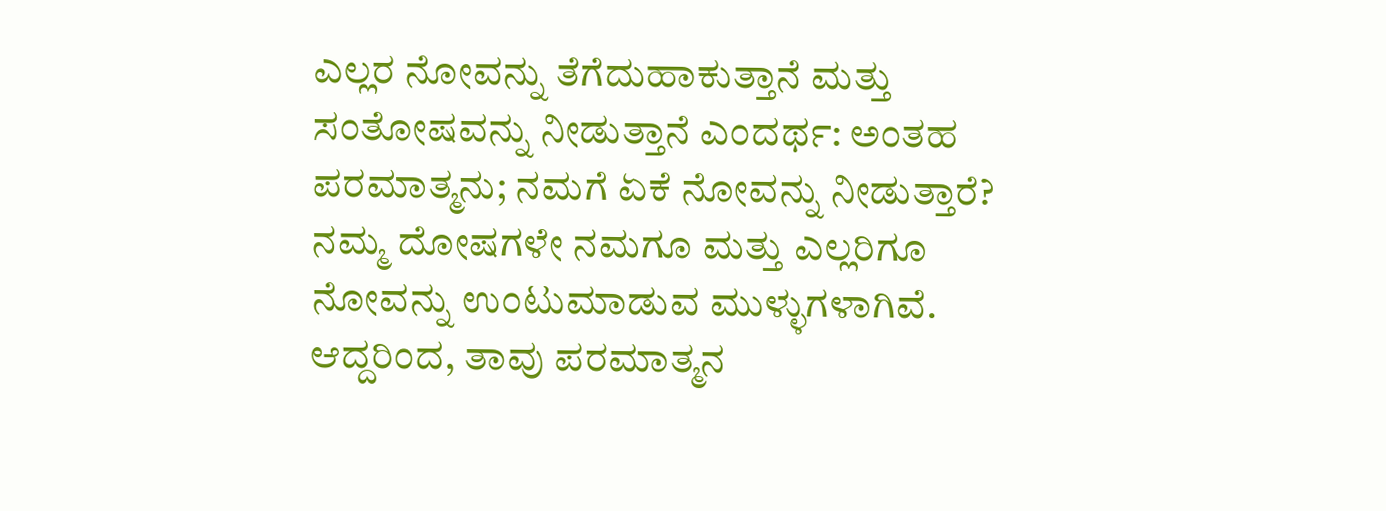ಎಲ್ಲರ ನೋವನ್ನು ತೆಗೆದುಹಾಕುತ್ತಾನೆ ಮತ್ತು ಸಂತೋಷವನ್ನು ನೀಡುತ್ತಾನೆ ಎಂದರ್ಥ: ಅಂತಹ ಪರಮಾತ್ಮನು; ನಮಗೆ ಏಕೆ ನೋವನ್ನು ನೀಡುತ್ತಾರೆ? ನಮ್ಮ ದೋಷಗಳೇ ನಮಗೂ ಮತ್ತು ಎಲ್ಲರಿಗೂ ನೋವನ್ನು ಉಂಟುಮಾಡುವ ಮುಳ್ಳುಗಳಾಗಿವೆ. ಆದ್ದರಿಂದ, ತಾವು ಪರಮಾತ್ಮನ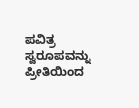ಪವಿತ್ರ ಸ್ವರೂಪವನ್ನು ಪ್ರೀತಿಯಿಂದ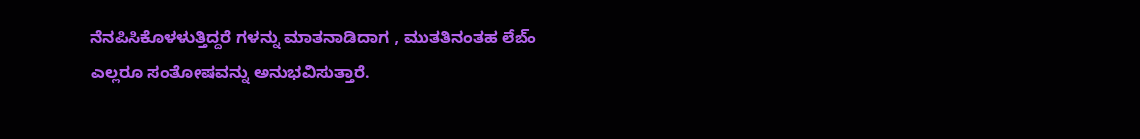ನೆನಪಿಸಿಕೊಳಳುತ್ತಿದ್ದರೆ ಗಳನ್ನು ಮಾತನಾಡಿದಾಗ , ಮುತತಿನಂತಹ లేబ్ం ಎಲ್ಲರೂ ಸಂತೋಷವನ್ನು ಅನುಭವಿಸುತ್ತಾರೆ.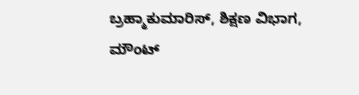ಬ್ರಹ್ಮಾಕುಮಾರಿಸ್, ಶಿಕ್ಷಣ ವಿಭಾಗ, ಮೌಂಟ್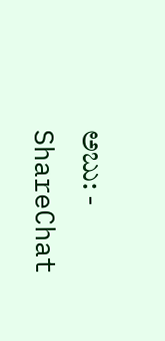ಅಬು: - ShareChat